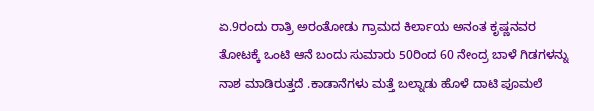ಏ.9ರಂದು ರಾತ್ರಿ ಅರಂತೋಡು ಗ್ರಾಮದ ಕಿರ್ಲಾಯ ಅನಂತ ಕೃಷ್ಣನವರ ತೋಟಕ್ಕೆ ಒಂಟಿ ಆನೆ ಬಂದು ಸುಮಾರು 50ರಿಂದ 60 ನೇಂದ್ರ ಬಾಳೆ ಗಿಡಗಳನ್ನು ನಾಶ ಮಾಡಿರುತ್ತದೆ .ಕಾಡಾನೆಗಳು ಮತ್ತೆ ಬಲ್ನಾಡು ಹೊಳೆ ದಾಟಿ ಪೂಮಲೆ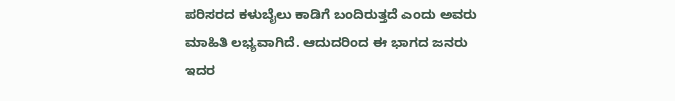ಪರಿಸರದ ಕಳುಬೈಲು ಕಾಡಿಗೆ ಬಂದಿರುತ್ತದೆ ಎಂದು ಅವರು ಮಾಹಿತಿ ಲಭ್ಯವಾಗಿದೆ. ಆದುದರಿಂದ ಈ ಭಾಗದ ಜನರು ಇದರ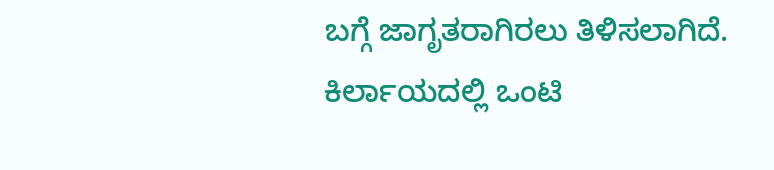ಬಗ್ಗೆ ಜಾಗೃತರಾಗಿರಲು ತಿಳಿಸಲಾಗಿದೆ.
ಕಿರ್ಲಾಯದಲ್ಲಿ ಒಂಟಿ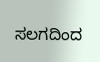ಸಲಗದಿಂದ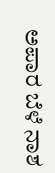ಅಪಾರ ಬೆಳೆ ನಾಶ